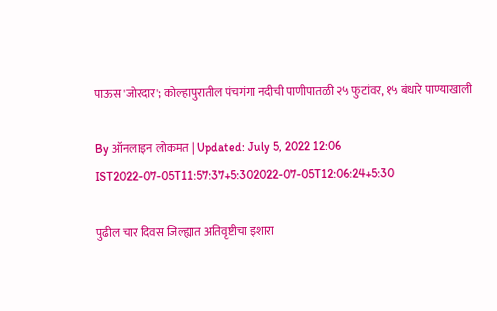पाऊस 'जोरदार'; कोल्हापुरातील पंचगंगा नदीची पाणीपातळी २५ फुटांवर, १५ बंधारे पाण्याखाली

By ऑनलाइन लोकमत | Updated: July 5, 2022 12:06 IST2022-07-05T11:57:37+5:302022-07-05T12:06:24+5:30

पुढील चार दिवस जिल्ह्यात अतिवृष्टीचा इशारा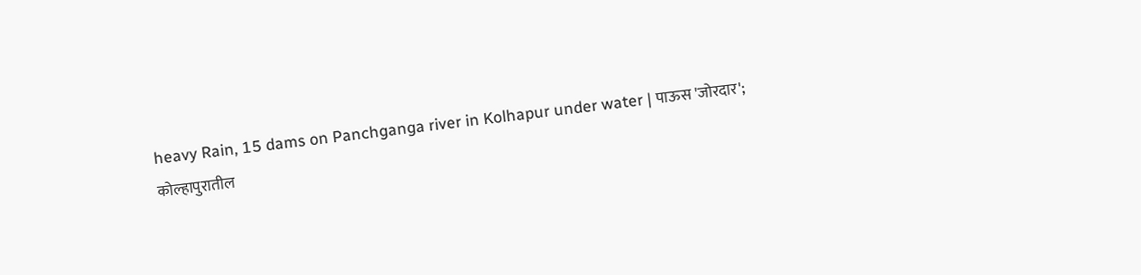heavy Rain, 15 dams on Panchganga river in Kolhapur under water | पाऊस 'जोरदार'; कोल्हापुरातील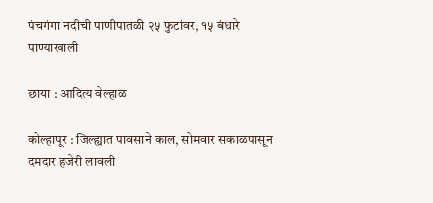पंचगंगा नदीची पाणीपातळी २५ फुटांवर, १५ बंधारे पाण्याखाली

छाया : आदित्य वेल्हाळ

कोल्हापूर : जिल्ह्यात पावसाने काल, सोमवार सकाळपासून दमदार हजेरी लावली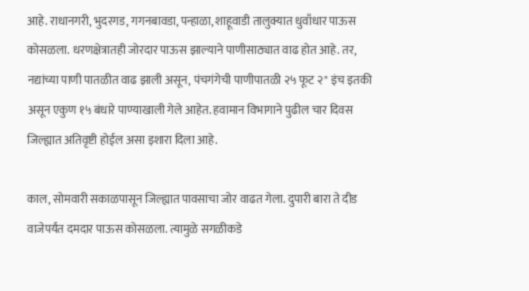आहे. राधानगरी, भुदरगड, गगनबावडा, पन्हाळा, शाहूवाडी तालुक्यात धुवाँधार पाऊस कोसळला. धरणक्षेत्रातही जोरदार पाऊस झाल्याने पाणीसाठ्यात वाढ होत आहे. तर, नद्यांच्या पाणी पातळीत वाढ झाली असून, पंचगंगेची पाणीपातळी २५ फूट २" इंच इतकी असून एकुण १५ बंधारे पाण्याखाली गेले आहेत. हवामान विभागाने पुढील चार दिवस जिल्ह्यात अतिवृष्टी होईल असा इशारा दिला आहे.

काल, सोमवारी सकाळपासून जिल्ह्यात पावसाचा जोर वाढत गेला. दुपारी बारा ते दीड वाजेपर्यंत दमदार पाऊस कोसळला. त्यामुळे सगळीकडे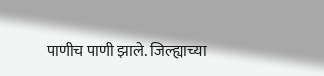पाणीच पाणी झाले. जिल्ह्याच्या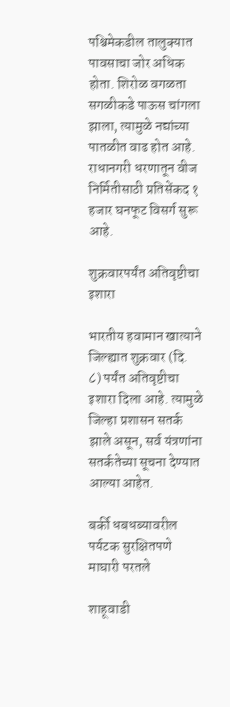पश्चिमेकडील तालुक्यात पावसाचा जोर अधिक होता. शिरोळ वगळता सगळीकडे पाऊस चांगला झाला, त्यामुळे नद्यांच्या पातळीत वाढ होत आहे. राधानगरी धरणातून वीज निर्मितीसाठी प्रतिसेंकद १ हजार घनफूट विसर्ग सुरू आहे.

शुक्रवारपर्यंत अतिवृष्टीचा इशारा

भारतीय हवामान खात्याने जिल्ह्यात शुक्रवार (दि. ८) पर्यंत अतिवृष्टीचा इशारा दिला आहे. त्यामुळे जिल्हा प्रशासन सतर्क झाले असून, सर्व यंत्रणांना सतर्कतेच्या सूचना देण्यात आल्या आहेत.

बर्की धबधब्यावरील पर्यटक सुरक्षितपणे माघारी परतले

शाहूवाडी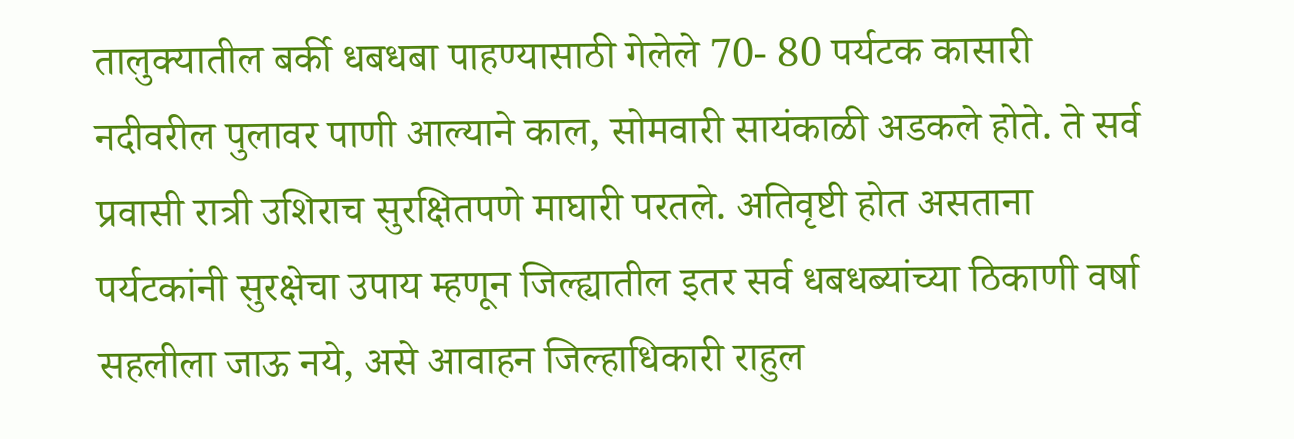तालुक्यातील बर्की धबधबा पाहण्यासाठी गेलेले 70- 80 पर्यटक कासारी नदीवरील पुलावर पाणी आल्याने काल, सोमवारी सायंकाळी अडकले होते. ते सर्व प्रवासी रात्री उशिराच सुरक्षितपणे माघारी परतले. अतिवृष्टी होत असताना पर्यटकांनी सुरक्षेचा उपाय म्हणून जिल्ह्यातील इतर सर्व धबधब्यांच्या ठिकाणी वर्षा सहलीला जाऊ नये, असे आवाहन जिल्हाधिकारी राहुल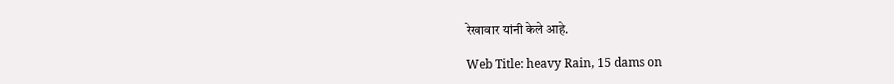रेखावार यांनी केले आहे.

Web Title: heavy Rain, 15 dams on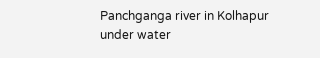Panchganga river in Kolhapur under water